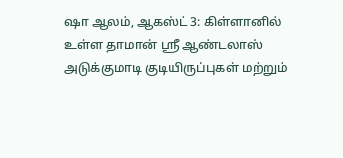ஷா ஆலம், ஆகஸ்ட் 3: கிள்ளானில் உள்ள தாமான் ஸ்ரீ ஆண்டலாஸ் அடுக்குமாடி குடியிருப்புகள் மற்றும்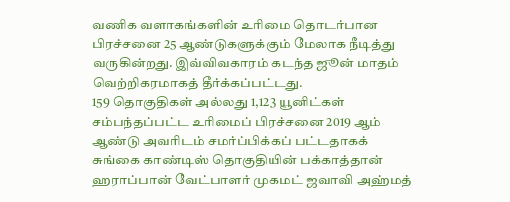வணிக வளாகங்களின் உரிமை தொடர்பான பிரச்சனை 25 ஆண்டுகளுக்கும் மேலாக நீடித்து வருகின்றது. இவ்விவகாரம் கடந்த ஜூன் மாதம் வெற்றிகரமாகத் தீர்க்கப்பட்டது.
159 தொகுதிகள் அல்லது 1,123 யூனிட்கள் சம்பந்தப்பட்ட உரிமைப் பிரச்சனை 2019 ஆம் ஆண்டு அவரிடம் சமர்ப்பிக்கப் பட்டதாகக் சுங்கை காண்டிஸ் தொகுதியின் பக்காத்தான் ஹராப்பான் வேட்பாளர் முகமட் ஜவாவி அஹ்மத்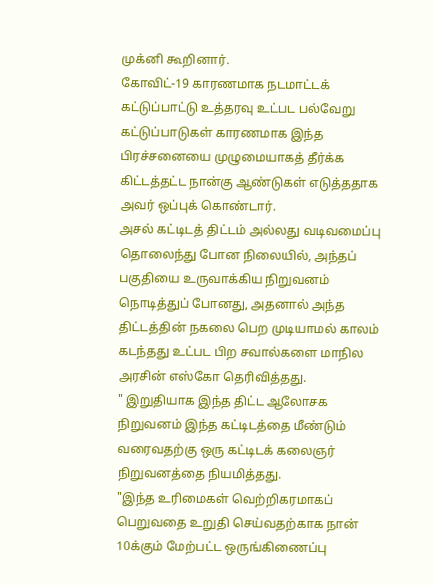முக்னி கூறினார்.
கோவிட்-19 காரணமாக நடமாட்டக் கட்டுப்பாட்டு உத்தரவு உட்பட பல்வேறு கட்டுப்பாடுகள் காரணமாக இந்த பிரச்சனையை முழுமையாகத் தீர்க்க கிட்டத்தட்ட நான்கு ஆண்டுகள் எடுத்ததாக அவர் ஒப்புக் கொண்டார்.
அசல் கட்டிடத் திட்டம் அல்லது வடிவமைப்பு தொலைந்து போன நிலையில், அந்தப் பகுதியை உருவாக்கிய நிறுவனம் நொடித்துப் போனது, அதனால் அந்த திட்டத்தின் நகலை பெற முடியாமல் காலம் கடந்தது உட்பட பிற சவால்களை மாநில அரசின் எஸ்கோ தெரிவித்தது.
" இறுதியாக இந்த திட்ட ஆலோசக நிறுவனம் இந்த கட்டிடத்தை மீண்டும் வரைவதற்கு ஒரு கட்டிடக் கலைஞர் நிறுவனத்தை நியமித்தது.
"இந்த உரிமைகள் வெற்றிகரமாகப் பெறுவதை உறுதி செய்வதற்காக நான் 10க்கும் மேற்பட்ட ஒருங்கிணைப்பு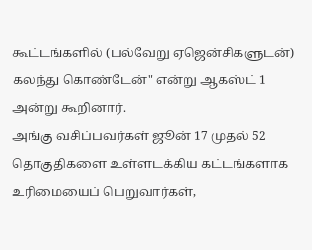கூட்டங்களில் (பல்வேறு ஏஜென்சிகளுடன்) கலந்து கொண்டேன்" என்று ஆகஸ்ட் 1 அன்று கூறினார்.
அங்கு வசிப்பவர்கள் ஜூன் 17 முதல் 52 தொகுதிகளை உள்ளடக்கிய கட்டங்களாக உரிமையைப் பெறுவார்கள்,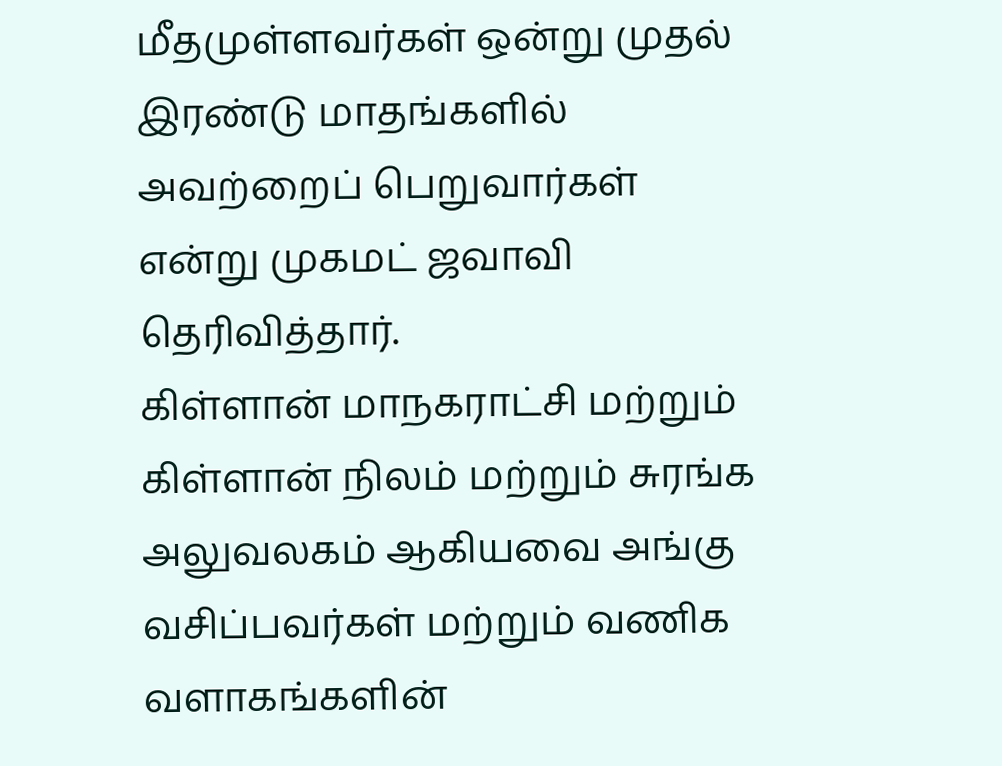மீதமுள்ளவர்கள் ஒன்று முதல் இரண்டு மாதங்களில் அவற்றைப் பெறுவார்கள் என்று முகமட் ஜவாவி தெரிவித்தார்.
கிள்ளான் மாநகராட்சி மற்றும் கிள்ளான் நிலம் மற்றும் சுரங்க அலுவலகம் ஆகியவை அங்கு வசிப்பவர்கள் மற்றும் வணிக வளாகங்களின்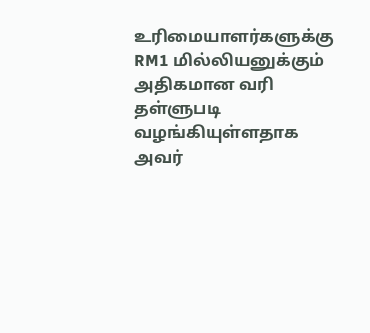உரிமையாளர்களுக்கு RM1 மில்லியனுக்கும் அதிகமான வரி தள்ளுபடி வழங்கியுள்ளதாக அவர்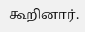கூறினார்.